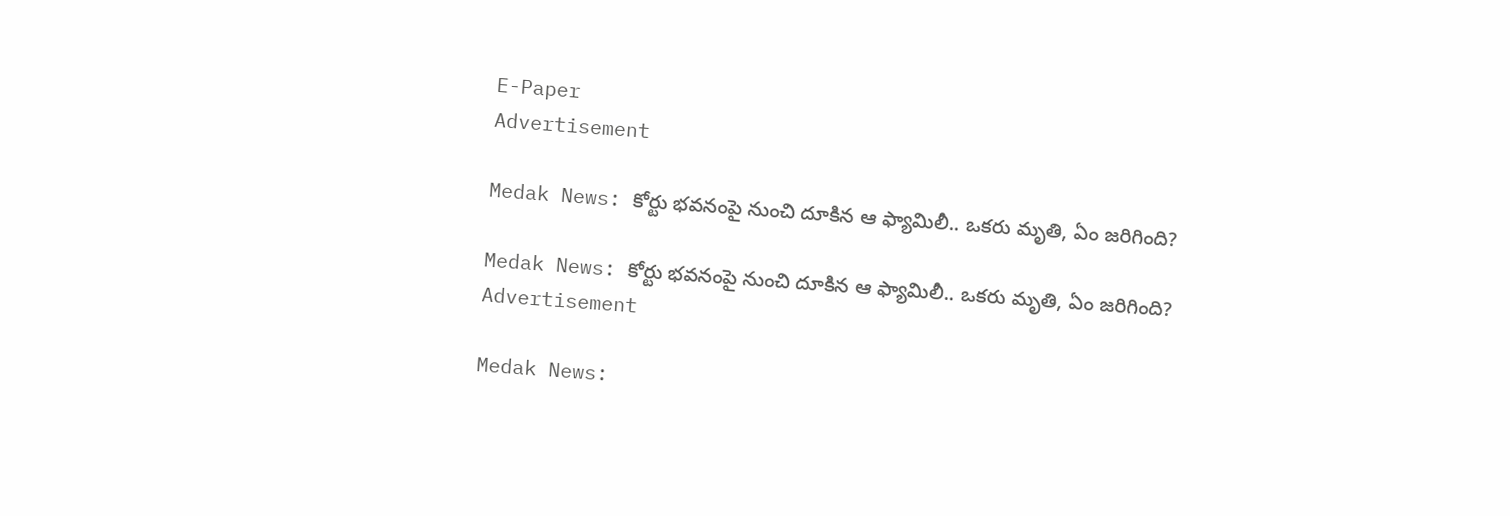E-Paper
Advertisement

Medak News: కోర్టు భవనంపై నుంచి దూకిన ఆ ఫ్యామిలీ.. ఒకరు మృతి, ఏం జరిగింది?

Medak News: కోర్టు భవనంపై నుంచి దూకిన ఆ ఫ్యామిలీ.. ఒకరు మృతి, ఏం జరిగింది?
Advertisement

Medak News: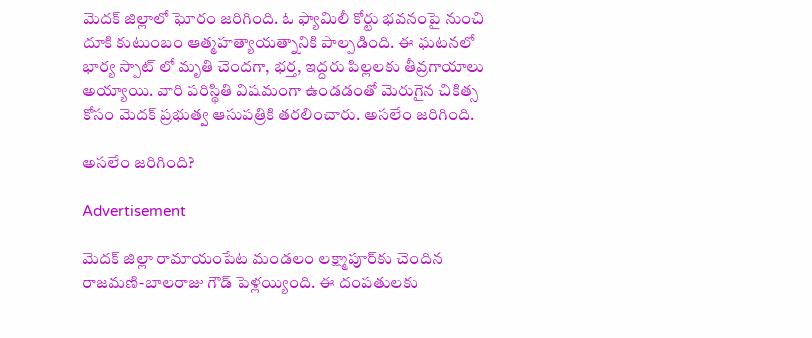మెదక్ జిల్లాలో ఘోరం జరిగింది. ఓ ఫ్యామిలీ కోర్టు భవనంపై నుంచి దూకి కుటుంబం ఆత్మహత్యాయత్నానికి పాల్పడింది. ఈ ఘటనలో భార్య స్పాట్‌ లో మృతి చెందగా, భర్త, ఇద్దరు పిల్లలకు తీవ్ర‌గాయాలు అయ్యాయి. వారి పరిస్థితి విషమంగా ఉండడంతో మెరుగైన చికిత్స కోసం మెదక్ ప్రభుత్వ ఆసుపత్రికి తరలించారు. అసలేం జరిగింది.

అసలేం జరిగింది?

Advertisement

మెదక్ జిల్లా రామాయంపేట మండలం లక్ష్మాపూర్‌కు చెందిన రాజమణి-బాలరాజు గౌడ్ పెళ్లయ్యింది. ఈ దంపతులకు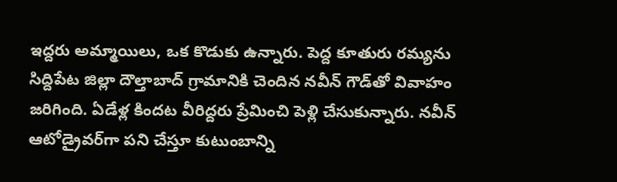ఇద్దరు అమ్మాయిలు, ఒక కొడుకు ఉన్నారు. పెద్ద కూతురు రమ్యను సిద్దిపేట జిల్లా దౌల్తాబాద్ గ్రామానికి చెందిన నవీన్ గౌడ్‌తో వివాహం జరిగింది. ఏడేళ్ల కిందట వీరిద్దరు ప్రేమించి పెళ్లి చేసుకున్నారు. నవీన్ ఆటో‌డ్రైవర్‌గా పని చేస్తూ కుటుంబాన్ని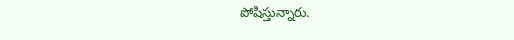పోషిస్తున్నారు.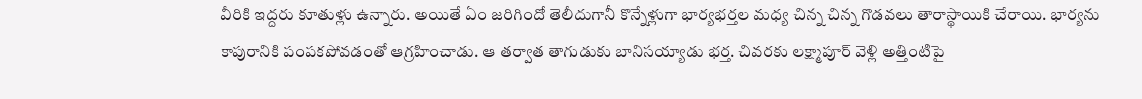వీరికి ఇద్దరు కూతుళ్లు ఉన్నారు. అయితే ఏం జరిగిందో తెలీదుగానీ కొన్నేళ్లుగా భార్యభర్తల మధ్య చిన్న చిన్న గొడవలు తారాస్థాయికి చేరాయి. భార్యను కాపురానికి పంపకపోవడంతో ఆగ్రహించాడు. ఆ తర్వాత తాగుడుకు బానిసయ్యాడు భర్త. చివరకు లక్ష్మాపూర్ వెళ్లి అత్తింటిపై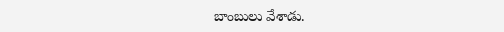బాంబులు వేశాడు.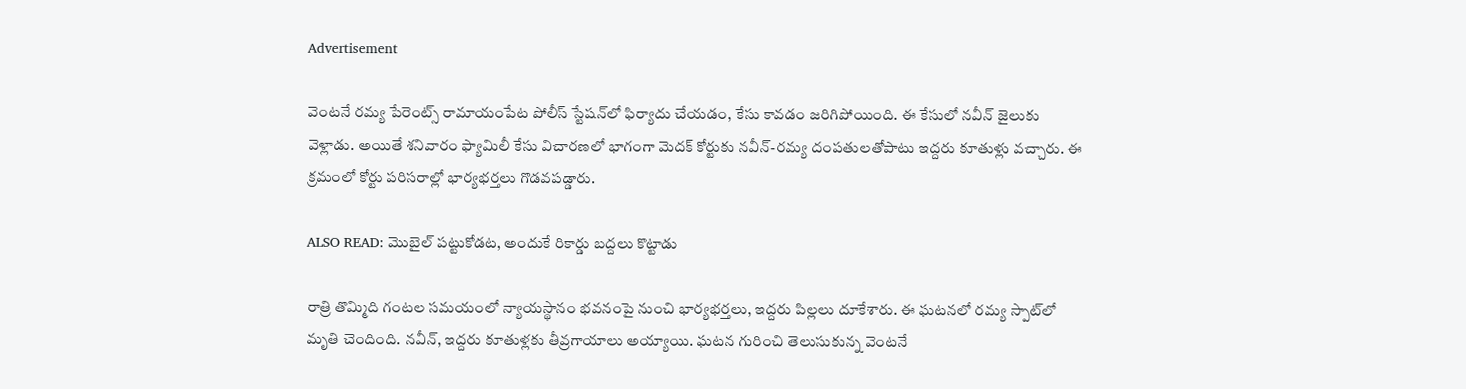Advertisement

వెంటనే రమ్య పేరెంట్స్ రామాయంపేట పోలీస్ స్టేషన్‌లో ఫిర్యాదు చేయడం, కేసు కావడం జరిగిపోయింది. ఈ కేసులో నవీన్ జైలుకు వెళ్లాడు. అయితే శనివారం ఫ్యామిలీ కేసు విచారణలో భాగంగా మెదక్‌ కోర్టుకు నవీన్-రమ్య దంపతులతోపాటు ఇద్దరు కూతుళ్లు వచ్చారు. ఈ క్రమంలో కోర్టు పరిసరాల్లో భార్యభర్తలు గొడవపడ్డారు.

ALSO READ: మొబైల్ పట్టుకోడట, అందుకే రికార్డు బద్దలు కొట్టాడు

రాత్రి తొమ్మిది గంటల సమయంలో న్యాయస్థానం భవనంపై నుంచి భార్యభర్తలు, ఇద్దరు పిల్లలు దూకేశారు. ఈ ఘటనలో రమ్య స్పాట్‌లో మృతి చెందింది. నవీన్, ఇద్దరు కూతుళ్లకు తీవ్రగాయాలు అయ్యాయి. ఘటన గురించి తెలుసుకున్న వెంటనే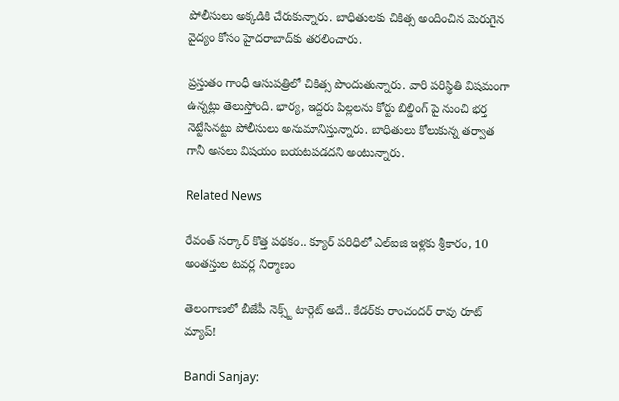పోలీసులు అక్కడికి చేరుకున్నారు. బాధితులకు చికిత్స అందించిన మెరుగైన వైద్యం కోసం హైదరాబాద్‌కు తరలించారు.

ప్రస్తుతం గాంధీ ఆసుపత్రిలో చికిత్స పొందుతున్నారు. వారి పరిస్థితి విషమంగా ఉన్నట్లు తెలుస్తోంది. భార్య, ఇద్దరు పిల్లలను కోర్టు బిల్డింగ్ పై నుంచి భర్త నెట్టేసినట్టు పోలీసులు అనుమానిస్తున్నారు. బాధితులు కోలుకున్న తర్వాత గానీ అసలు విషయం బయటపడదని అంటున్నారు.

Related News

రేవంత్ సర్కార్ కొత్త పథకం.. క్యూర్ పరిధిలో ఎల్ఐజి ఇళ్లకు శ్రీకారం, 10 అంతస్తుల టవర్ల నిర్మాణం

తెలంగాణలో బీజేపీ నెక్స్ట్ టార్గెట్ అదే.. కేడర్‌కు రాంచందర్ రావు రూట్ మ్యాప్!

Bandi Sanjay: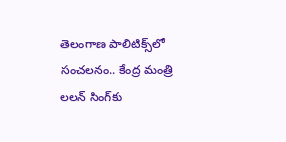తెలంగాణ పాలిటిక్స్‌లో సంచలనం.. కేంద్ర మంత్రి లలన్ సింగ్‌కు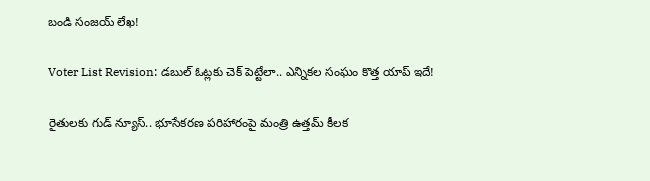బండి సంజయ్ లేఖ!

Voter List Revision: డబుల్ ఓట్లకు చెక్ పెట్టేలా.. ఎన్నికల సంఘం కొత్త యాప్ ఇదే!

రైతులకు గుడ్ న్యూస్.. భూసేకరణ పరిహారంపై మంత్రి ఉత్తమ్ కీలక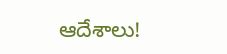ఆదేశాలు!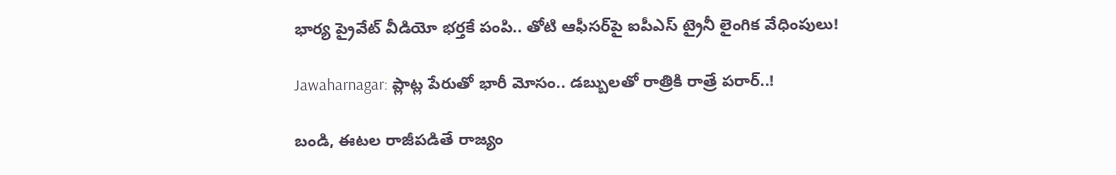భార్య ప్రైవేట్ వీడియో భర్తకే పంపి.. తోటి ఆఫీసర్‌పై ఐపీఎస్ ట్రైనీ లైంగిక వేధింపులు!

Jawaharnagar: ప్లాట్ల పేరుతో భారీ మోసం.. డబ్బులతో రాత్రికి రాత్రే పరార్..!

బండి, ఈటల రాజీపడితే రాజ్యం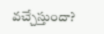వచ్చేస్తుందా?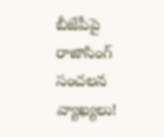బీజేపీపై రాజాసింగ్ సంచలన వ్యాఖ్యలు!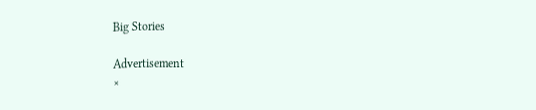Big Stories

Advertisement
×